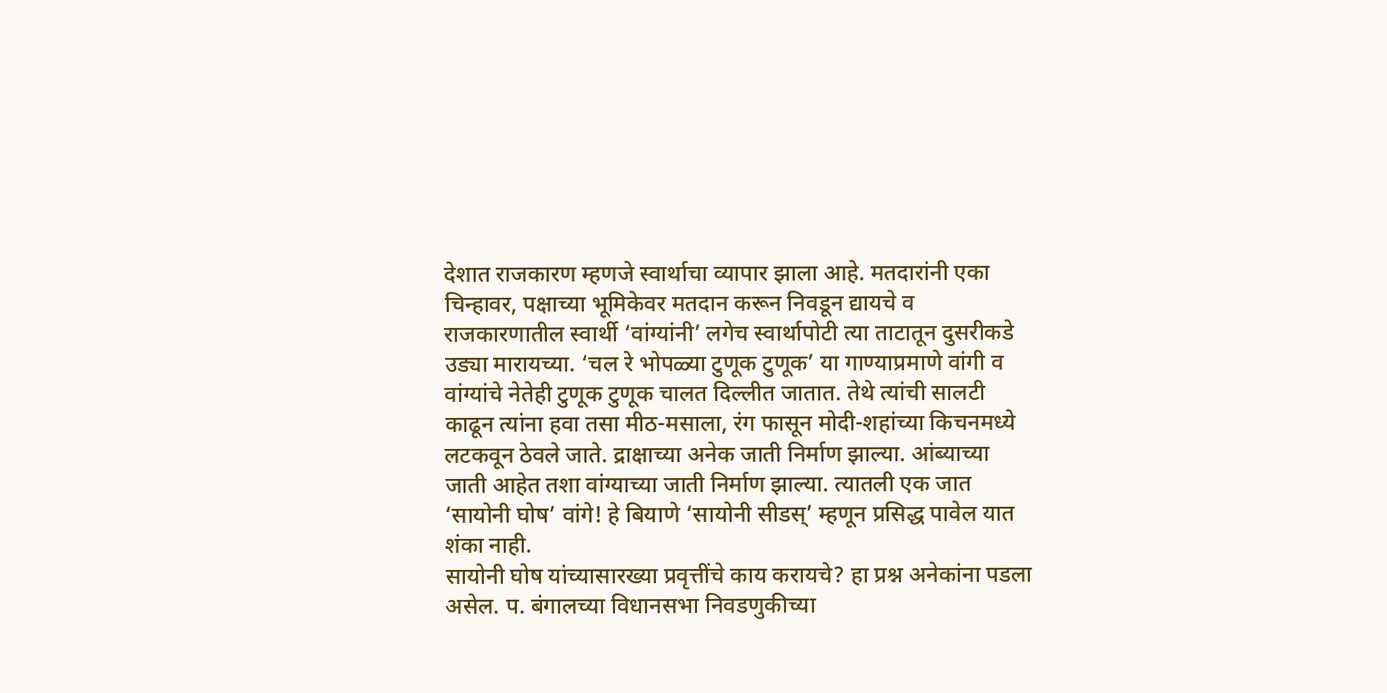देशात राजकारण म्हणजे स्वार्थाचा व्यापार झाला आहे. मतदारांनी एका चिन्हावर, पक्षाच्या भूमिकेवर मतदान करून निवडून द्यायचे व राजकारणातील स्वार्थी ‘वांग्यांनी’ लगेच स्वार्थापोटी त्या ताटातून दुसरीकडे उड्या मारायच्या. ‘चल रे भोपळ्या टुणूक टुणूक’ या गाण्याप्रमाणे वांगी व वांग्यांचे नेतेही टुणूक टुणूक चालत दिल्लीत जातात. तेथे त्यांची सालटी काढून त्यांना हवा तसा मीठ-मसाला, रंग फासून मोदी-शहांच्या किचनमध्ये लटकवून ठेवले जाते. द्राक्षाच्या अनेक जाती निर्माण झाल्या. आंब्याच्या जाती आहेत तशा वांग्याच्या जाती निर्माण झाल्या. त्यातली एक जात ‘सायोनी घोष’ वांगे! हे बियाणे ‘सायोनी सीडस्’ म्हणून प्रसिद्ध पावेल यात शंका नाही.
सायोनी घोष यांच्यासारख्या प्रवृत्तींचे काय करायचे? हा प्रश्न अनेकांना पडला असेल. प. बंगालच्या विधानसभा निवडणुकीच्या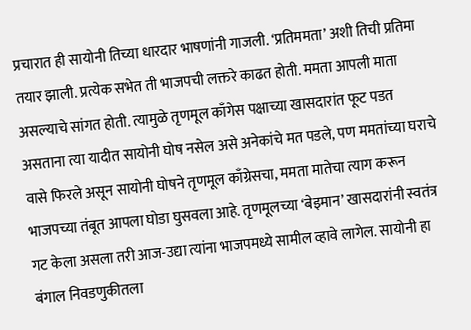प्रचारात ही सायोनी तिच्या धारदार भाषणांनी गाजली. ‘प्रतिममता’ अशी तिची प्रतिमा तयार झाली. प्रत्येक सभेत ती भाजपची लक्तरे काढत होती. ममता आपली माता असल्याचे सांगत होती. त्यामुळे तृणमूल काँगेस पक्षाच्या खासदारांत फूट पडत असताना त्या यादीत सायोनी घोष नसेल असे अनेकांचे मत पडले, पण ममतांच्या घराचे वासे फिरले असून सायोनी घोषने तृणमूल काँग्रेसचा, ममता मातेचा त्याग करून भाजपच्या तंबूत आपला घोडा घुसवला आहे. तृणमूलच्या ‘बेइमान’ खासदारांनी स्वतंत्र गट केला असला तरी आज-उद्या त्यांना भाजपमध्ये सामील व्हावे लागेल. सायोनी हा बंगाल निवडणुकीतला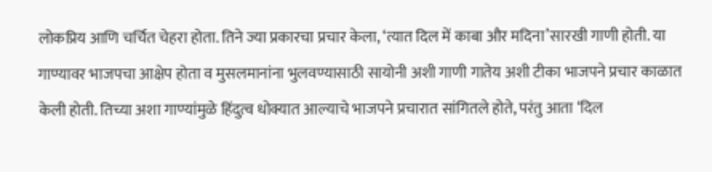लोकप्रिय आणि चर्चित चेहरा होता. तिने ज्या प्रकारचा प्रचार केला, ‘त्यात दिल में काबा और मदिना’सारखी गाणी होती. या गाण्यावर भाजपचा आक्षेप होता व मुसलमानांना भुलवण्यासाठी सायोनी अशी गाणी गातेय अशी टीका भाजपने प्रचार काळात केली होती. तिच्या अशा गाण्यांमुळे हिंदुत्व धोक्यात आल्याचे भाजपने प्रचारात सांगितले होते, परंतु आता ‘दिल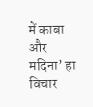में काबा और मदिना’ हा विचार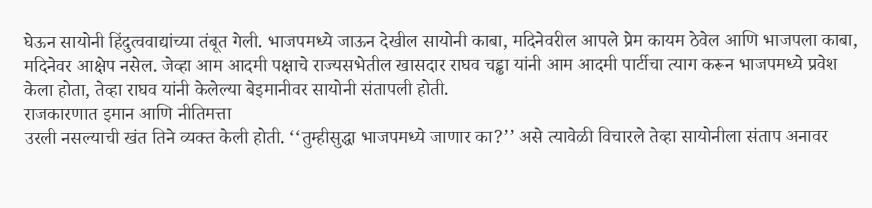घेऊन सायोनी हिंदुत्ववाद्यांच्या तंबूत गेली. भाजपमध्ये जाऊन देखील सायोनी काबा, मदिनेवरील आपले प्रेम कायम ठेवेल आणि भाजपला काबा, मदिनेवर आक्षेप नसेल. जेव्हा आम आदमी पक्षाचे राज्यसभेतील खासदार राघव चड्ढा यांनी आम आदमी पार्टीचा त्याग करून भाजपमध्ये प्रवेश केला होता, तेव्हा राघव यांनी केलेल्या बेइमानीवर सायोनी संतापली होती.
राजकारणात इमान आणि नीतिमत्ता
उरली नसल्याची खंत तिने व्यक्त केली होती. ‘‘तुम्हीसुद्धा भाजपमध्ये जाणार का?’’ असे त्यावेळी विचारले तेव्हा सायोनीला संताप अनावर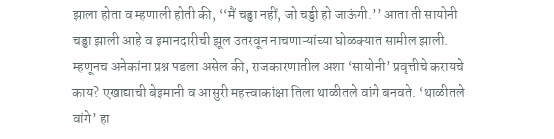झाला होता व म्हणाली होती की, ‘‘मैं चड्ढा नहीं, जो चड्डी हो जाऊंगी.’’ आता ती सायोनी चड्ढा झाली आहे व इमानदारीची झूल उतरवून नाचणाऱ्यांच्या घोळक्यात सामील झाली. म्हणूनच अनेकांना प्रश्न पडला असेल की, राजकारणातील अशा ‘सायोनी’ प्रवृत्तीचे करायचे काय? एखाद्याची बेइमानी व आसुरी महत्त्वाकांक्षा तिला थाळीतले वांगे बनवते. ‘थाळीतले वांगे’ हा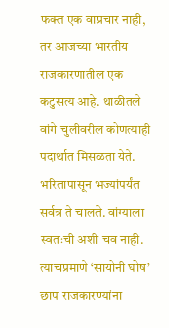फक्त एक वाप्रचार नाही, तर आजच्या भारतीय राजकारणातील एक कटुसत्य आहे. थाळीतले वांगे चुलीवरील कोणत्याही पदार्थात मिसळता येते. भरितापासून भज्यांपर्यंत सर्वत्र ते चालते. वांग्याला स्वतःची अशी चव नाही. त्याचप्रमाणे ‘सायोनी घोष’ छाप राजकारण्यांना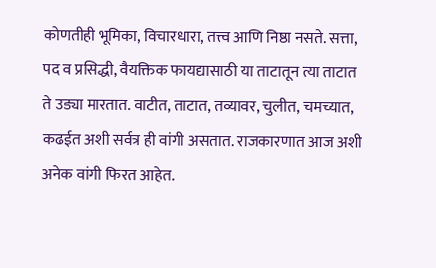कोणतीही भूमिका, विचारधारा, तत्त्व आणि निष्ठा नसते. सत्ता, पद व प्रसिद्धी, वैयक्तिक फायद्यासाठी या ताटातून त्या ताटात ते उड्या मारतात. वाटीत, ताटात, तव्यावर, चुलीत, चमच्यात, कढईत अशी सर्वत्र ही वांगी असतात. राजकारणात आज अशी अनेक वांगी फिरत आहेत.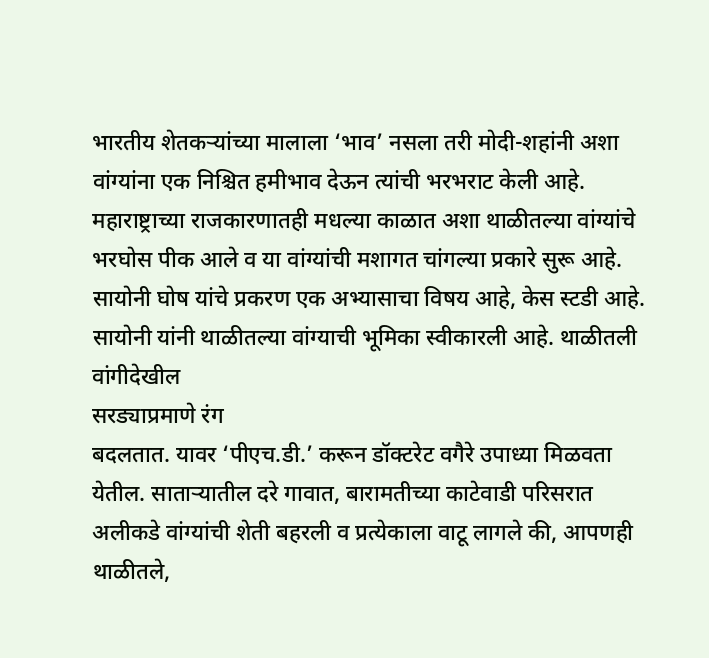भारतीय शेतकऱ्यांच्या मालाला ‘भाव’ नसला तरी मोदी-शहांनी अशा वांग्यांना एक निश्चित हमीभाव देऊन त्यांची भरभराट केली आहे. महाराष्ट्राच्या राजकारणातही मधल्या काळात अशा थाळीतल्या वांग्यांचे भरघोस पीक आले व या वांग्यांची मशागत चांगल्या प्रकारे सुरू आहे. सायोनी घोष यांचे प्रकरण एक अभ्यासाचा विषय आहे, केस स्टडी आहे. सायोनी यांनी थाळीतल्या वांग्याची भूमिका स्वीकारली आहे. थाळीतली वांगीदेखील
सरड्याप्रमाणे रंग
बदलतात. यावर ‘पीएच.डी.’ करून डॉक्टरेट वगैरे उपाध्या मिळवता येतील. साताऱ्यातील दरे गावात, बारामतीच्या काटेवाडी परिसरात अलीकडे वांग्यांची शेती बहरली व प्रत्येकाला वाटू लागले की, आपणही थाळीतले,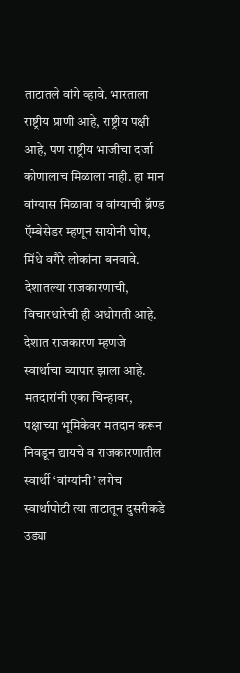ताटातले वांगे व्हावे. भारताला राष्ट्रीय प्राणी आहे, राष्ट्रीय पक्षी आहे, पण राष्ट्रीय भाजीचा दर्जा कोणालाच मिळाला नाही. हा मान वांग्यास मिळावा व वांग्याची ब्रॅण्ड ऍम्बेसेडर म्हणून सायोनी घोष, मिंधे वगैरे लोकांना बनवावे. देशातल्या राजकारणाची, विचारधारेची ही अधोगती आहे. देशात राजकारण म्हणजे स्वार्थाचा व्यापार झाला आहे. मतदारांनी एका चिन्हावर, पक्षाच्या भूमिकेवर मतदान करून निवडून द्यायचे व राजकारणातील स्वार्थी ‘वांग्यांनी’ लगेच स्वार्थापोटी त्या ताटातून दुसरीकडे उड्या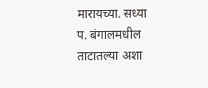मारायच्या. सध्या प. बंगालमधील ताटातल्या अशा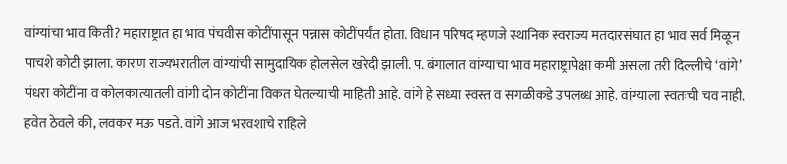वांग्यांचा भाव किती? महाराष्ट्रात हा भाव पंचवीस कोटींपासून पन्नास कोटींपर्यंत होता. विधान परिषद म्हणजे स्थानिक स्वराज्य मतदारसंघात हा भाव सर्व मिळून पाचशे कोटी झाला. कारण राज्यभरातील वांग्यांची सामुदायिक होलसेल खरेदी झाली. प. बंगालात वांग्याचा भाव महाराष्ट्रापेक्षा कमी असला तरी दिल्लीचे ‘वांगे’ पंधरा कोटींना व कोलकात्यातली वांगी दोन कोटींना विकत घेतल्याची माहिती आहे. वांगे हे सध्या स्वस्त व सगळीकडे उपलब्ध आहे. वांग्याला स्वतःची चव नाही. हवेत ठेवले की, लवकर मऊ पडते. वांगे आज भरवशाचे राहिले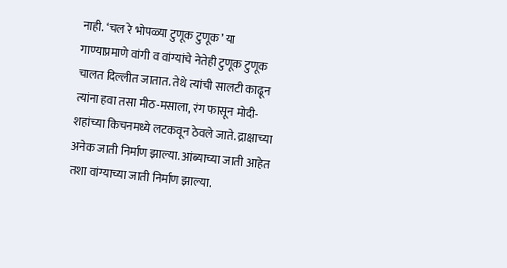नाही. ‘चल रे भोपळ्या टुणूक टुणूक’ या गाण्याप्रमाणे वांगी व वांग्यांचे नेतेही टुणूक टुणूक चालत दिल्लीत जातात. तेथे त्यांची सालटी काढून त्यांना हवा तसा मीठ-मसाला, रंग फासून मोदी-शहांच्या किचनमध्ये लटकवून ठेवले जाते. द्राक्षाच्या अनेक जाती निर्माण झाल्या. आंब्याच्या जाती आहेत तशा वांग्याच्या जाती निर्माण झाल्या.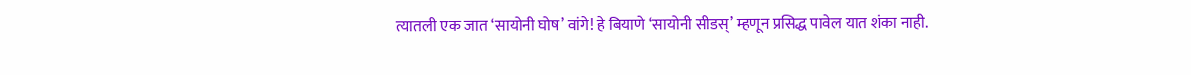त्यातली एक जात ‘सायोनी घोष’ वांगे! हे बियाणे ‘सायोनी सीडस्’ म्हणून प्रसिद्ध पावेल यात शंका नाही.